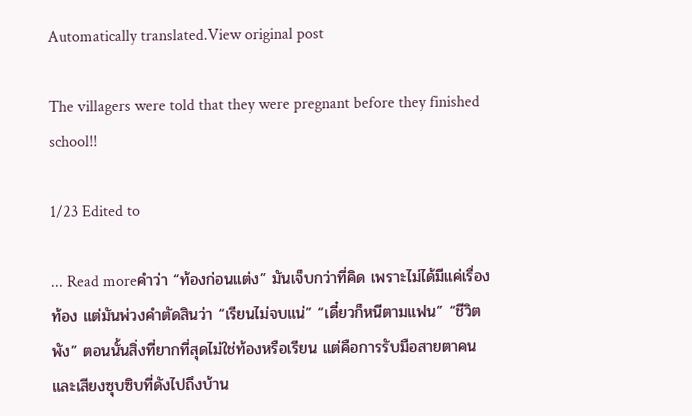Automatically translated.View original post

The villagers were told that they were pregnant before they finished school!!

1/23 Edited to

... Read moreคำว่า “ท้องก่อนแต่ง” มันเจ็บกว่าที่คิด เพราะไม่ได้มีแค่เรื่องท้อง แต่มันพ่วงคำตัดสินว่า “เรียนไม่จบแน่” “เดี๋ยวก็หนีตามแฟน” “ชีวิตพัง” ตอนนั้นสิ่งที่ยากที่สุดไม่ใช่ท้องหรือเรียน แต่คือการรับมือสายตาคนและเสียงซุบซิบที่ดังไปถึงบ้าน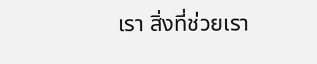เรา สิ่งที่ช่วยเรา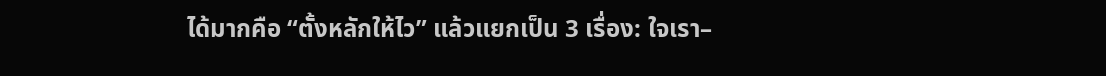ได้มากคือ “ตั้งหลักให้ไว” แล้วแยกเป็น 3 เรื่อง: ใจเรา–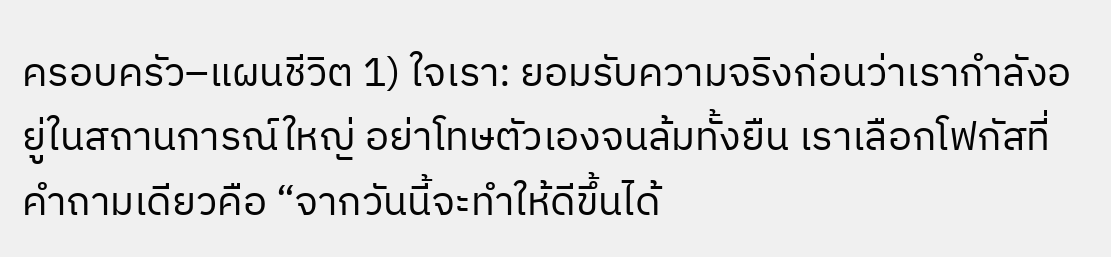ครอบครัว–แผนชีวิต 1) ใจเรา: ยอมรับความจริงก่อนว่าเรากำลังอยู่ในสถานการณ์ใหญ่ อย่าโทษตัวเองจนล้มทั้งยืน เราเลือกโฟกัสที่คำถามเดียวคือ “จากวันนี้จะทำให้ดีขึ้นได้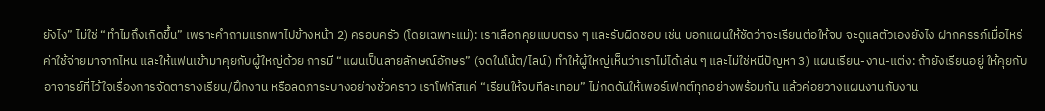ยังไง” ไม่ใช่ “ทำไมถึงเกิดขึ้น” เพราะคำถามแรกพาไปข้างหน้า 2) ครอบครัว (โดยเฉพาะแม่): เราเลือกคุยแบบตรง ๆ และรับผิดชอบ เช่น บอกแผนให้ชัดว่าจะเรียนต่อให้จบ จะดูแลตัวเองยังไง ฝากครรภ์เมื่อไหร่ ค่าใช้จ่ายมาจากไหน และให้แฟนเข้ามาคุยกับผู้ใหญ่ด้วย การมี “แผนเป็นลายลักษณ์อักษร” (จดในโน้ต/ไลน์) ทำให้ผู้ใหญ่เห็นว่าเราไม่ได้เล่น ๆ และไม่ใช่หนีปัญหา 3) แผนเรียน-งาน-แต่ง: ถ้ายังเรียนอยู่ ให้คุยกับอาจารย์ที่ไว้ใจเรื่องการจัดตารางเรียน/ฝึกงาน หรือลดภาระบางอย่างชั่วคราว เราโฟกัสแค่ “เรียนให้จบทีละเทอม” ไม่กดดันให้เพอร์เฟกต์ทุกอย่างพร้อมกัน แล้วค่อยวางแผนงานกับงาน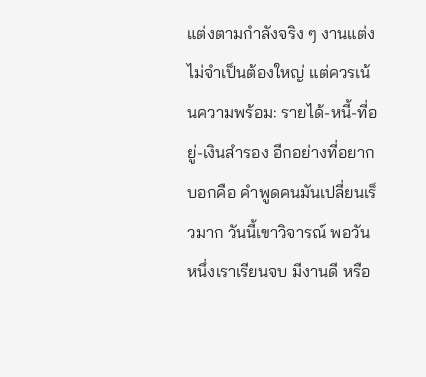แต่งตามกำลังจริง ๆ งานแต่งไม่จำเป็นต้องใหญ่ แต่ควรเน้นความพร้อม: รายได้-หนี้-ที่อยู่-เงินสำรอง อีกอย่างที่อยากบอกคือ คำพูดคนมันเปลี่ยนเร็วมาก วันนี้เขาวิจารณ์ พอวันหนึ่งเราเรียนจบ มีงานดี หรือ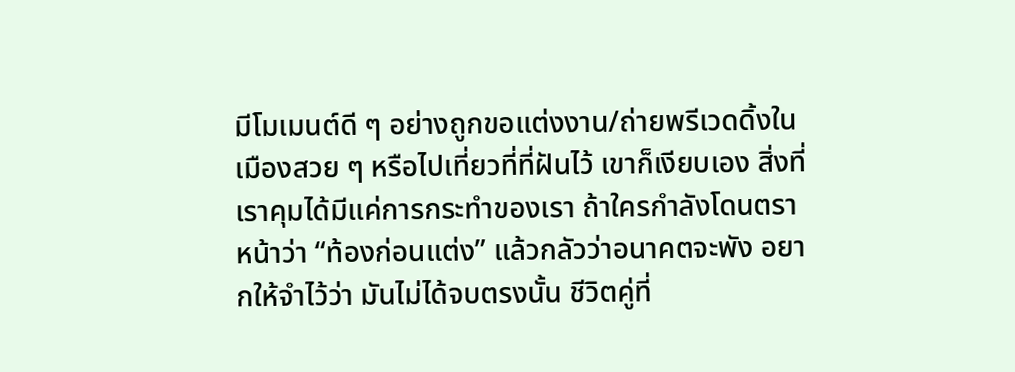มีโมเมนต์ดี ๆ อย่างถูกขอแต่งงาน/ถ่ายพรีเวดดิ้งในเมืองสวย ๆ หรือไปเที่ยวที่ที่ฝันไว้ เขาก็เงียบเอง สิ่งที่เราคุมได้มีแค่การกระทำของเรา ถ้าใครกำลังโดนตราหน้าว่า “ท้องก่อนแต่ง” แล้วกลัวว่าอนาคตจะพัง อยากให้จำไว้ว่า มันไม่ได้จบตรงนั้น ชีวิตคู่ที่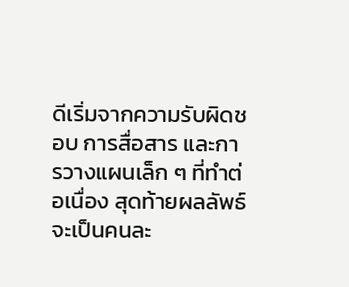ดีเริ่มจากความรับผิดชอบ การสื่อสาร และการวางแผนเล็ก ๆ ที่ทำต่อเนื่อง สุดท้ายผลลัพธ์จะเป็นคนละ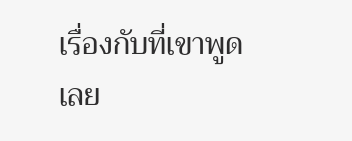เรื่องกับที่เขาพูดเลย